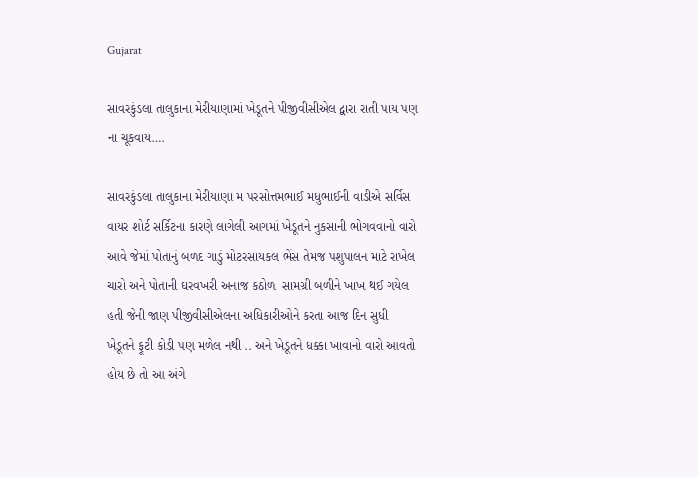Gujarat

સાવરકુંડલા તાલુકાના મેરીયાણામાં ખેડૂતને પીજીવીસીએલ દ્વારા રાતી પાય પણ ના ચૂકવાય….

સાવરકુંડલા તાલુકાના મેરીયાણા મ પરસોત્તમભાઈ મધુભાઈની વાડીએ સર્વિસ વાયર શોર્ટ સર્કિટના કારણે લાગેલી આગમાં ખેડૂતને નુકસાની ભોગવવાનો વારો આવે જેમાં પોતાનું બળદ ગાડું મોટરસાયકલ ભેંસ તેમજ પશુપાલન માટે રાખેલ ચારો અને પોતાની ઘરવખરી અનાજ કઠોળ  સામગ્રી બળીને ખાખ થઈ ગયેલ હતી જેની જાણ પીજીવીસીએલના અધિકારીઓને કરતા આજ દિન સુધી ખેડૂતને ફૂટી કોડી પણ મળેલ નથી .. અને ખેડૂતને ધક્કા ખાવાનો વારો આવતો હોય છે તો આ અંગે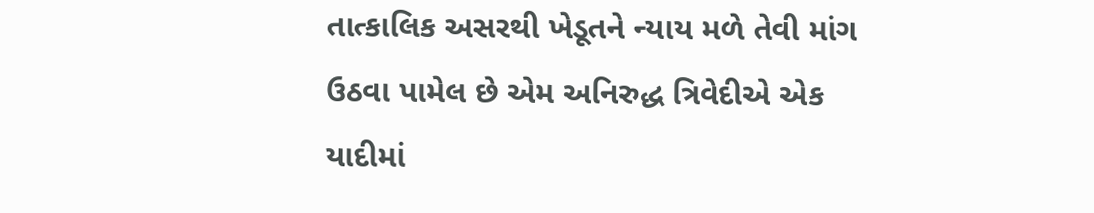તાત્કાલિક અસરથી ખેડૂતને ન્યાય મળે તેવી માંગ ઉઠવા પામેલ છે એમ અનિરુદ્ધ ત્રિવેદીએ એક યાદીમાં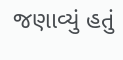જણાવ્યું હતું